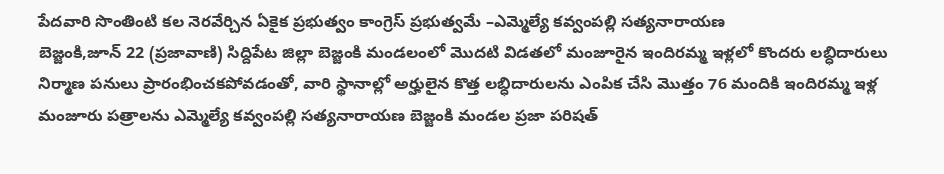పేదవారి సొంతింటి కల నెరవేర్చిన ఏకైక ప్రభుత్వం కాంగ్రెస్ ప్రభుత్వమే –ఎమ్మెల్యే కవ్వంపల్లి సత్యనారాయణ
బెజ్జంకి,జూన్ 22 (ప్రజావాణి) సిద్దిపేట జిల్లా బెజ్జంకి మండలంలో మొదటి విడతలో మంజూరైన ఇందిరమ్మ ఇళ్లలో కొందరు లబ్ధిదారులు నిర్మాణ పనులు ప్రారంభించకపోవడంతో, వారి స్థానాల్లో అర్హులైన కొత్త లబ్ధిదారులను ఎంపిక చేసి మొత్తం 76 మందికి ఇందిరమ్మ ఇళ్ల మంజూరు పత్రాలను ఎమ్మెల్యే కవ్వంపల్లి సత్యనారాయణ బెజ్జంకి మండల ప్రజా పరిషత్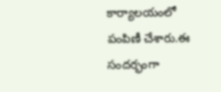కార్యాలయంలో పంపిణీ చేశారు.ఈ సందర్భంగా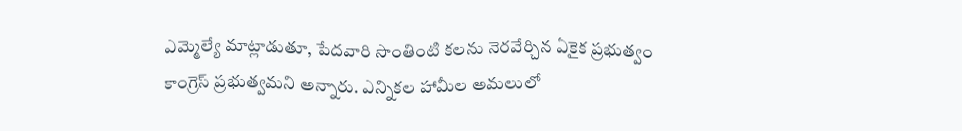ఎమ్మెల్యే మాట్లాడుతూ, పేదవారి సొంతింటి కలను నెరవేర్చిన ఏకైక ప్రభుత్వం కాంగ్రెస్ ప్రభుత్వమని అన్నారు. ఎన్నికల హామీల అమలులో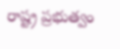రాష్ట్ర ప్రభుత్వం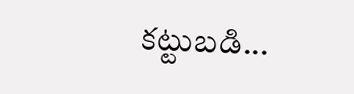కట్టుబడి...